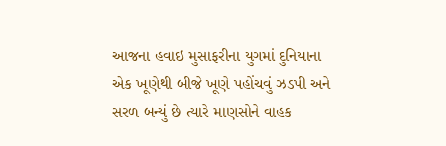આજના હવાઇ મુસાફરીના યુગમાં દુનિયાના એક ખૂણેથી બીજે ખૂણે પહોંચવું ઝડપી અને સરળ બન્યું છે ત્યારે માણસોને વાહક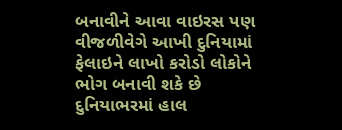બનાવીને આવા વાઇરસ પણ વીજળીવેગે આખી દુનિયામાં ફેલાઇને લાખો કરોડો લોકોને ભોગ બનાવી શકે છે દુનિયાભરમાં હાલ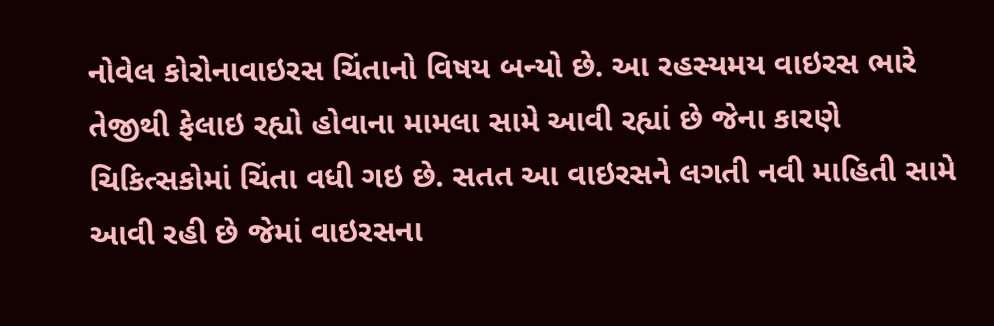નોવેલ કોરોનાવાઇરસ ચિંતાનો વિષય બન્યો છે. આ રહસ્યમય વાઇરસ ભારે તેજીથી ફેલાઇ રહ્યો હોવાના મામલા સામે આવી રહ્યાં છે જેના કારણે ચિકિત્સકોમાં ચિંતા વધી ગઇ છે. સતત આ વાઇરસને લગતી નવી માહિતી સામે આવી રહી છે જેમાં વાઇરસના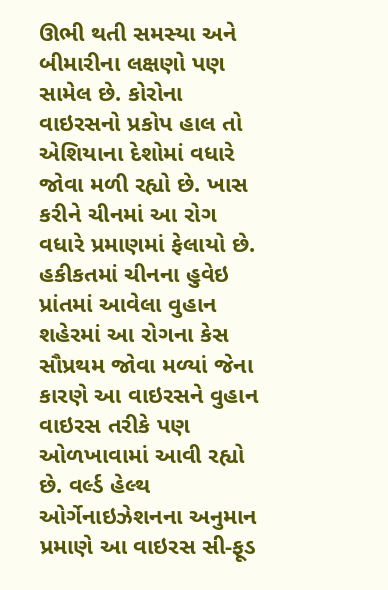ઊભી થતી સમસ્યા અને બીમારીના લક્ષણો પણ સામેલ છે. કોરોના વાઇરસનો પ્રકોપ હાલ તો એશિયાના દેશોમાં વધારે જોવા મળી રહ્યો છે. ખાસ કરીને ચીનમાં આ રોગ વધારે પ્રમાણમાં ફેલાયો છે. હકીકતમાં ચીનના હુવેઇ પ્રાંતમાં આવેલા વુહાન શહેરમાં આ રોગના કેસ સૌપ્રથમ જોવા મળ્યાં જેના કારણે આ વાઇરસને વુહાન વાઇરસ તરીકે પણ ઓળખાવામાં આવી રહ્યો છે. વર્લ્ડ હેલ્થ ઓર્ગેનાઇઝેશનના અનુમાન પ્રમાણે આ વાઇરસ સી-ફૂડ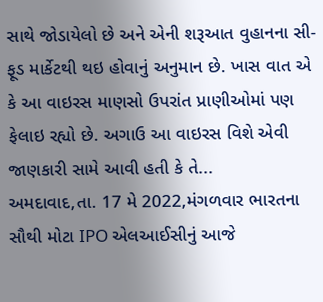સાથે જોડાયેલો છે અને એની શરૂઆત વુહાનના સી-ફૂડ માર્કેટથી થઇ હોવાનું અનુમાન છે. ખાસ વાત એ કે આ વાઇરસ માણસો ઉપરાંત પ્રાણીઓમાં પણ ફેલાઇ રહ્યો છે. અગાઉ આ વાઇરસ વિશે એવી જાણકારી સામે આવી હતી કે તે...
અમદાવાદ,તા. 17 મે 2022,મંગળવાર ભારતના સૌથી મોટા IPO એલઆઈસીનું આજે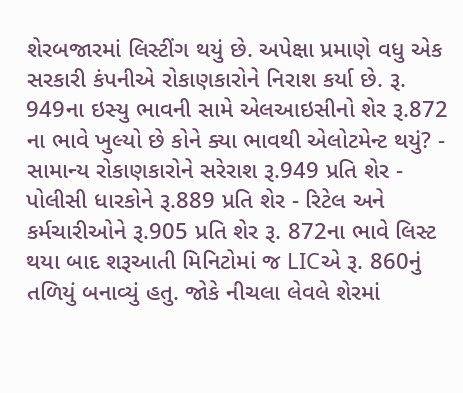શેરબજારમાં લિસ્ટીંગ થયું છે. અપેક્ષા પ્રમાણે વધુ એક સરકારી કંપનીએ રોકાણકારોને નિરાશ કર્યા છે. રૂ. 949ના ઇસ્યુ ભાવની સામે એલઆઇસીનો શેર રૂ.872 ના ભાવે ખુલ્યો છે કોને ક્યા ભાવથી એલોટમેન્ટ થયું? - સામાન્ય રોકાણકારોને સરેરાશ રૂ.949 પ્રતિ શેર - પોલીસી ધારકોને રૂ.889 પ્રતિ શેર - રિટેલ અને કર્મચારીઓને રૂ.905 પ્રતિ શેર રૂ. 872ના ભાવે લિસ્ટ થયા બાદ શરૂઆતી મિનિટોમાં જ LICએ રૂ. 860નું તળિયું બનાવ્યું હતુ. જોકે નીચલા લેવલે શેરમાં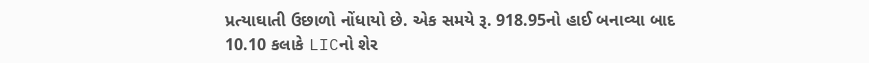પ્રત્યાઘાતી ઉછાળો નોંધાયો છે. એક સમયે રૂ. 918.95નો હાઈ બનાવ્યા બાદ 10.10 કલાકે LICનો શેર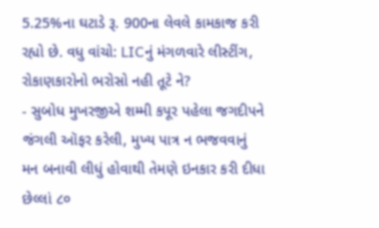5.25%ના ઘટાડે રૂ. 900ના લેવલે કામકાજ કરી રહ્યો છે. વધુ વાંચો: LICનું મંગળવારે લીસ્ટીંગ, રોકાણકારોનો ભરોસો નહી તૂટે ને?
- સુબોધ મુખરજીએ શમ્મી કપૂર પહેલા જગદીપને જંગલી ઑફર કરેલી, મુખ્ય પાત્ર ન ભજવવાનું મન બનાવી લીધું હોવાથી તેમણે ઇનકાર કરી દીધા છેલ્લાં ૮૦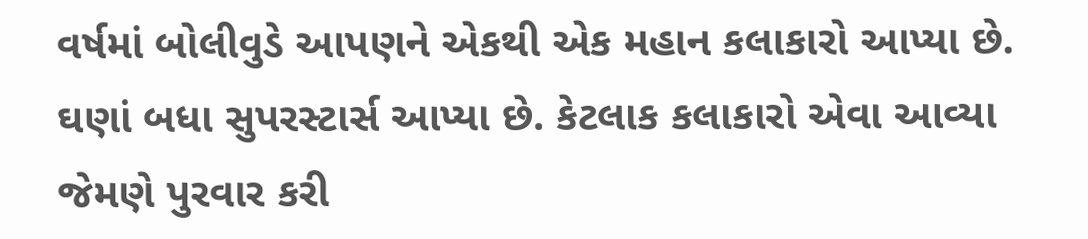વર્ષમાં બોલીવુડે આપણને એકથી એક મહાન કલાકારો આપ્યા છે. ઘણાં બધા સુપરસ્ટાર્સ આપ્યા છે. કેટલાક કલાકારો એવા આવ્યા જેમણે પુરવાર કરી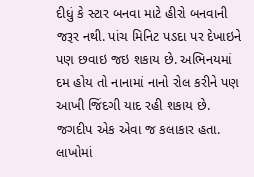દીધું કે સ્ટાર બનવા માટે હીરો બનવાની જરૂર નથી. પાંચ મિનિટ પડદા પર દેખાઇને પણ છવાઇ જઇ શકાય છે. અભિનયમાં દમ હોય તો નાનામાં નાનો રોલ કરીને પણ આખી જિંદગી યાદ રહી શકાય છે. જગદીપ એક એવા જ કલાકાર હતા. લાખોમાં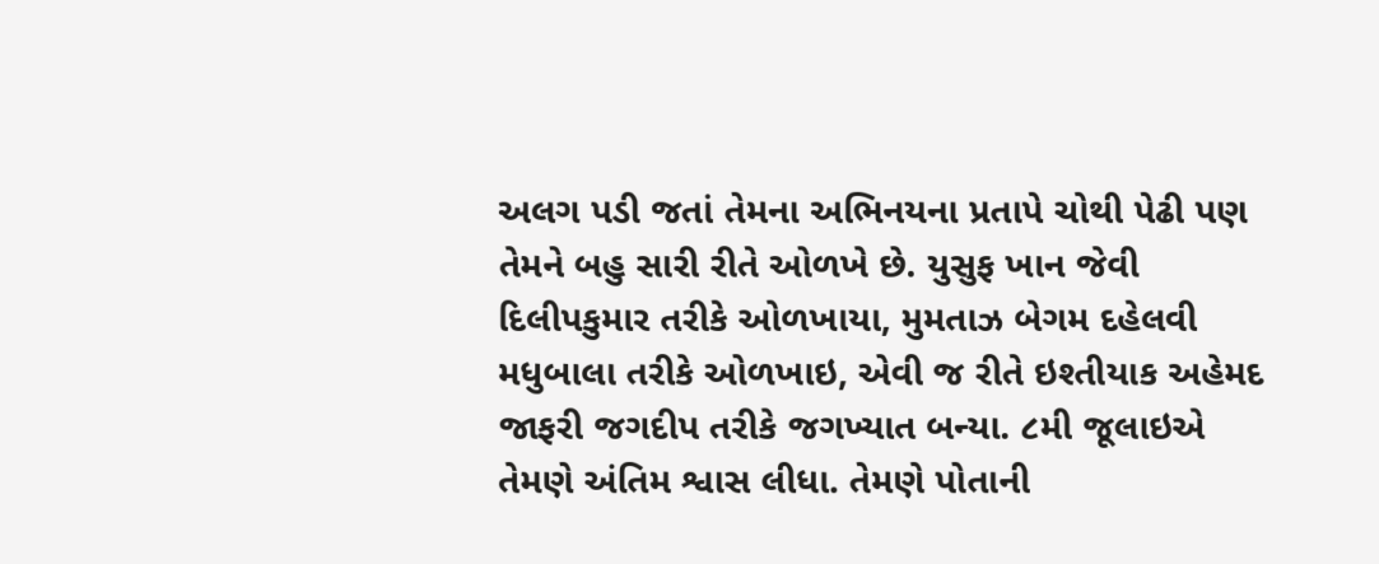અલગ પડી જતાં તેમના અભિનયના પ્રતાપે ચોથી પેઢી પણ તેમને બહુ સારી રીતે ઓળખે છે. યુસુફ ખાન જેવી દિલીપકુમાર તરીકે ઓળખાયા, મુમતાઝ બેગમ દહેલવી મધુબાલા તરીકે ઓળખાઇ, એવી જ રીતે ઇશ્તીયાક અહેમદ જાફરી જગદીપ તરીકે જગખ્યાત બન્યા. ૮મી જૂલાઇએ તેમણે અંતિમ શ્વાસ લીધા. તેમણે પોતાની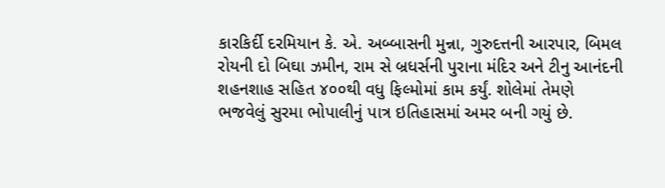કારકિર્દી દરમિયાન કે. એ. અબ્બાસની મુન્ના, ગુરુદત્તની આરપાર, બિમલ રોયની દો બિઘા ઝમીન, રામ સે બ્રધર્સની પુરાના મંદિર અને ટીનુ આનંદની શહનશાહ સહિત ૪૦૦થી વધુ ફિલ્મોમાં કામ કર્યું. શોલેમાં તેમણે ભજવેલું સુરમા ભોપાલીનું પાત્ર ઇતિહાસમાં અમર બની ગયું છે.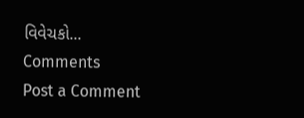વિવેચકો...
Comments
Post a Comment